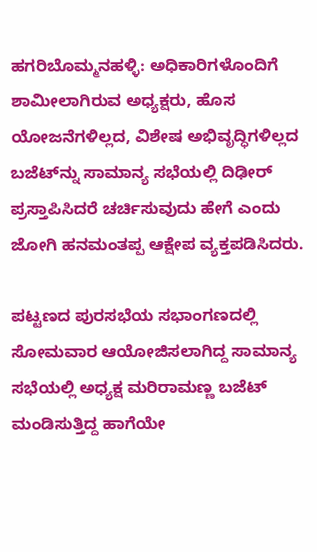ಹಗರಿಬೊಮ್ಮನಹಳ್ಳಿ: ಅಧಿಕಾರಿಗಳೊಂದಿಗೆ ಶಾಮೀಲಾಗಿರುವ ಅಧ್ಯಕ್ಷರು, ಹೊಸ ಯೋಜನೆಗಳಿಲ್ಲದ, ವಿಶೇಷ ಅಭಿವೃದ್ಧಿಗಳಿಲ್ಲದ ಬಜೆಟ್‌ನ್ನು ಸಾಮಾನ್ಯ ಸಭೆಯಲ್ಲಿ ದಿಢೀರ್ ಪ್ರಸ್ತಾಪಿಸಿದರೆ ಚರ್ಚಿಸುವುದು ಹೇಗೆ ಎಂದು ಜೋಗಿ ಹನಮಂತಪ್ಪ ಆಕ್ಷೇಪ ವ್ಯಕ್ತಪಡಿಸಿದರು.

ಪಟ್ಟಣದ ಪುರಸಭೆಯ ಸಭಾಂಗಣದಲ್ಲಿ ಸೋಮವಾರ ಆಯೋಜಿಸಲಾಗಿದ್ದ ಸಾಮಾನ್ಯ ಸಭೆಯಲ್ಲಿ ಅಧ್ಯಕ್ಷ ಮರಿರಾಮಣ್ಣ ಬಜೆಟ್ ಮಂಡಿಸುತ್ತಿದ್ದ ಹಾಗೆಯೇ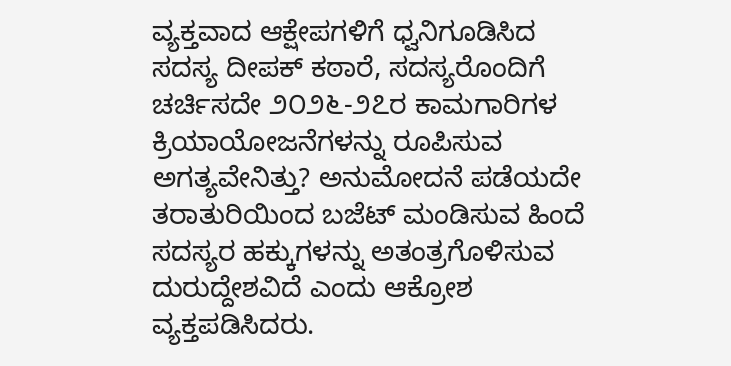ವ್ಯಕ್ತವಾದ ಆಕ್ಷೇಪಗಳಿಗೆ ಧ್ವನಿಗೂಡಿಸಿದ ಸದಸ್ಯ ದೀಪಕ್ ಕಠಾರೆ, ಸದಸ್ಯರೊಂದಿಗೆ ಚರ್ಚಿಸದೇ ೨೦೨೬-೨೭ರ ಕಾಮಗಾರಿಗಳ ಕ್ರಿಯಾಯೋಜನೆಗಳನ್ನು ರೂಪಿಸುವ ಅಗತ್ಯವೇನಿತ್ತು? ಅನುಮೋದನೆ ಪಡೆಯದೇ ತರಾತುರಿಯಿಂದ ಬಜೆಟ್ ಮಂಡಿಸುವ ಹಿಂದೆ ಸದಸ್ಯರ ಹಕ್ಕುಗಳನ್ನು ಅತಂತ್ರಗೊಳಿಸುವ ದುರುದ್ದೇಶವಿದೆ ಎಂದು ಆಕ್ರೋಶ ವ್ಯಕ್ತಪಡಿಸಿದರು.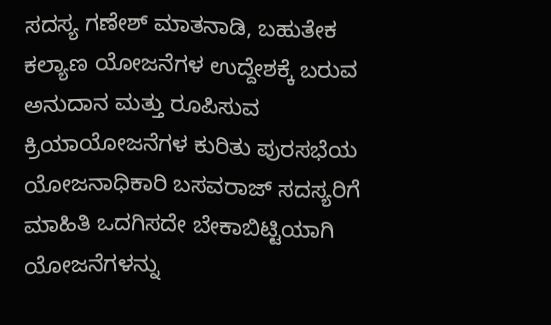ಸದಸ್ಯ ಗಣೇಶ್ ಮಾತನಾಡಿ, ಬಹುತೇಕ ಕಲ್ಯಾಣ ಯೋಜನೆಗಳ ಉದ್ದೇಶಕ್ಕೆ ಬರುವ ಅನುದಾನ ಮತ್ತು ರೂಪಿಸುವ ಕ್ರಿಯಾಯೋಜನೆಗಳ ಕುರಿತು ಪುರಸಭೆಯ ಯೋಜನಾಧಿಕಾರಿ ಬಸವರಾಜ್ ಸದಸ್ಯರಿಗೆ ಮಾಹಿತಿ ಒದಗಿಸದೇ ಬೇಕಾಬಿಟ್ಟಿಯಾಗಿ ಯೋಜನೆಗಳನ್ನು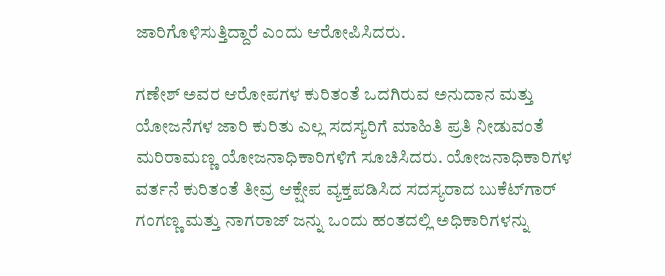ಜಾರಿಗೊಳಿಸುತ್ತಿದ್ದಾರೆ ಎಂದು ಆರೋಪಿಸಿದರು.

ಗಣೇಶ್ ಅವರ ಆರೋಪಗಳ ಕುರಿತಂತೆ ಒದಗಿರುವ ಅನುದಾನ ಮತ್ತು ಯೋಜನೆಗಳ ಜಾರಿ ಕುರಿತು ಎಲ್ಲ ಸದಸ್ಯರಿಗೆ ಮಾಹಿತಿ ಪ್ರತಿ ನೀಡುವಂತೆ ಮರಿರಾಮಣ್ಣ ಯೋಜನಾಧಿಕಾರಿಗಳಿಗೆ ಸೂಚಿಸಿದರು. ಯೋಜನಾಧಿಕಾರಿಗಳ ವರ್ತನೆ ಕುರಿತಂತೆ ತೀವ್ರ ಆಕ್ಷೇಪ ವ್ಯಕ್ತಪಡಿಸಿದ ಸದಸ್ಯರಾದ ಬುಕೆಟ್‌ಗಾರ್ ಗಂಗಣ್ಣ ಮತ್ತು ನಾಗರಾಜ್ ಜನ್ನು ಒಂದು ಹಂತದಲ್ಲಿ ಅಧಿಕಾರಿಗಳನ್ನು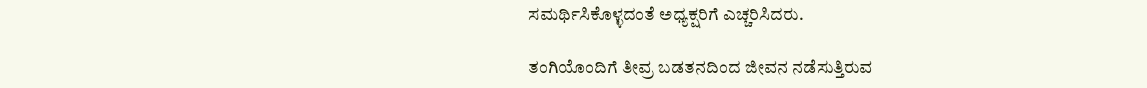ಸಮರ್ಥಿಸಿಕೊಳ್ಳದಂತೆ ಅಧ್ಯಕ್ಷರಿಗೆ ಎಚ್ಚರಿಸಿದರು.

ತಂಗಿಯೊಂದಿಗೆ ತೀವ್ರ ಬಡತನದಿಂದ ಜೀವನ ನಡೆಸುತ್ತಿರುವ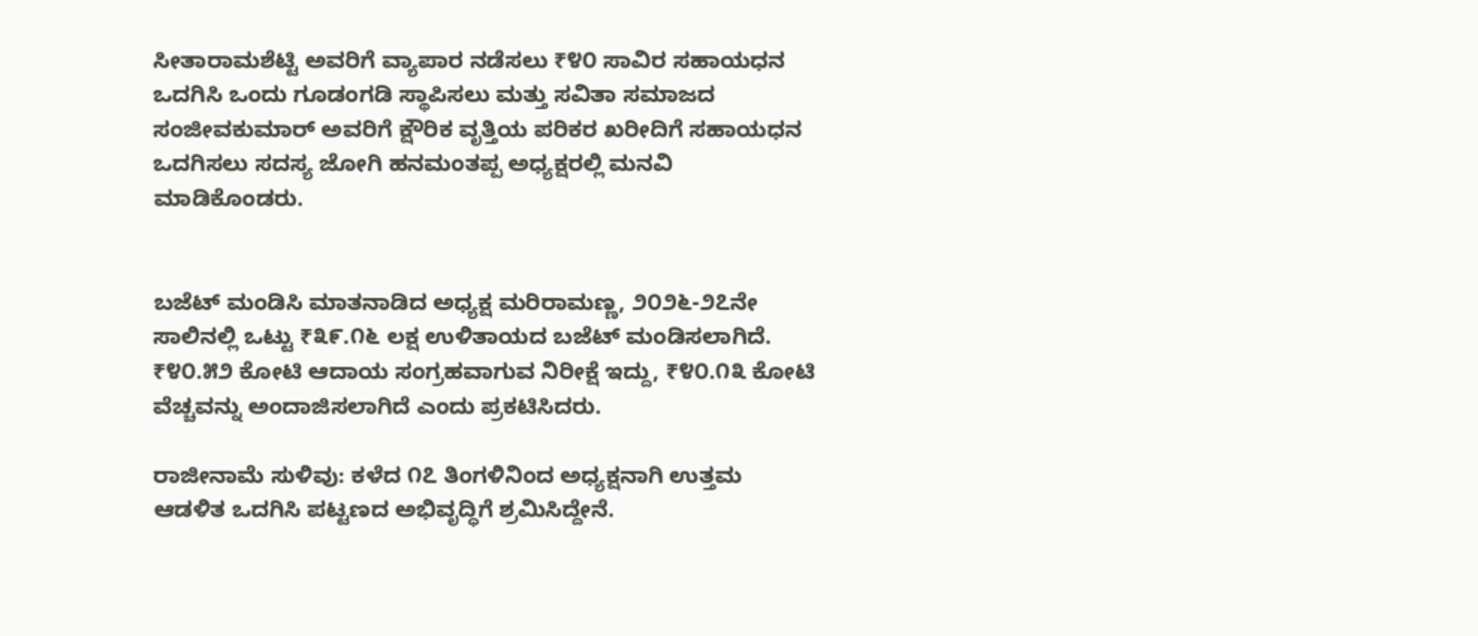ಸೀತಾರಾಮಶೆಟ್ಟಿ ಅವರಿಗೆ ವ್ಯಾಪಾರ ನಡೆಸಲು ₹೪೦ ಸಾವಿರ ಸಹಾಯಧನ ಒದಗಿಸಿ ಒಂದು ಗೂಡಂಗಡಿ ಸ್ಥಾಪಿಸಲು ಮತ್ತು ಸವಿತಾ ಸಮಾಜದ ಸಂಜೀವಕುಮಾರ್ ಅವರಿಗೆ ಕ್ಷೌರಿಕ ವೃತ್ತಿಯ ಪರಿಕರ ಖರೀದಿಗೆ ಸಹಾಯಧನ ಒದಗಿಸಲು ಸದಸ್ಯ ಜೋಗಿ ಹನಮಂತಪ್ಪ ಅಧ್ಯಕ್ಷರಲ್ಲಿ ಮನವಿ ಮಾಡಿಕೊಂಡರು.


ಬಜೆಟ್ ಮಂಡಿಸಿ ಮಾತನಾಡಿದ ಅಧ್ಯಕ್ಷ ಮರಿರಾಮಣ್ಣ, ೨೦೨೬-೨೭ನೇ ಸಾಲಿನಲ್ಲಿ ಒಟ್ಟು ₹೩೯.೧೬ ಲಕ್ಷ ಉಳಿತಾಯದ ಬಜೆಟ್ ಮಂಡಿಸಲಾಗಿದೆ. ₹೪೦.೫೨ ಕೋಟಿ ಆದಾಯ ಸಂಗ್ರಹವಾಗುವ ನಿರೀಕ್ಷೆ ಇದ್ದು, ₹೪೦.೧೩ ಕೋಟಿ ವೆಚ್ಚವನ್ನು ಅಂದಾಜಿಸಲಾಗಿದೆ ಎಂದು ಪ್ರಕಟಿಸಿದರು.

ರಾಜೀನಾಮೆ ಸುಳಿವು: ಕಳೆದ ೧೭ ತಿಂಗಳಿನಿಂದ ಅಧ್ಯಕ್ಷನಾಗಿ ಉತ್ತಮ ಆಡಳಿತ ಒದಗಿಸಿ ಪಟ್ಟಣದ ಅಭಿವೃದ್ಧಿಗೆ ಶ್ರಮಿಸಿದ್ದೇನೆ.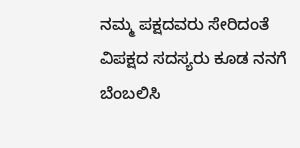ನಮ್ಮ ಪಕ್ಷದವರು ಸೇರಿದಂತೆ ವಿಪಕ್ಷದ ಸದಸ್ಯರು ಕೂಡ ನನಗೆ ಬೆಂಬಲಿಸಿ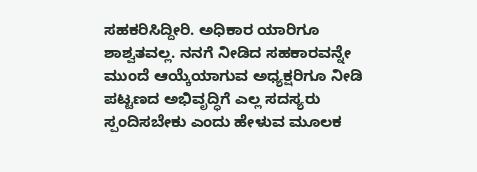ಸಹಕರಿಸಿದ್ದೀರಿ. ಅಧಿಕಾರ ಯಾರಿಗೂ ಶಾಶ್ವತವಲ್ಲ. ನನಗೆ ನೀಡಿದ ಸಹಕಾರವನ್ನೇ ಮುಂದೆ ಆಯ್ಕೆಯಾಗುವ ಅಧ್ಯಕ್ಷರಿಗೂ ನೀಡಿ ಪಟ್ಟಣದ ಅಭಿವೃದ್ಧಿಗೆ ಎಲ್ಲ ಸದಸ್ಯರು ಸ್ಪಂದಿಸಬೇಕು ಎಂದು ಹೇಳುವ ಮೂಲಕ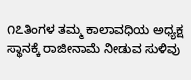೧೭ತಿಂಗಳ ತಮ್ಮ ಕಾಲಾವಧಿಯ ಅಧ್ಯಕ್ಷ ಸ್ಥಾನಕ್ಕೆ ರಾಜೀನಾಮೆ ನೀಡುವ ಸುಳಿವು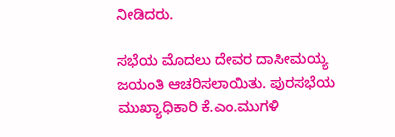ನೀಡಿದರು.

ಸಭೆಯ ಮೊದಲು ದೇವರ ದಾಸೀಮಯ್ಯ ಜಯಂತಿ ಆಚರಿಸಲಾಯಿತು. ಪುರಸಭೆಯ ಮುಖ್ಯಾಧಿಕಾರಿ ಕೆ.ಎಂ.ಮುಗಳಿ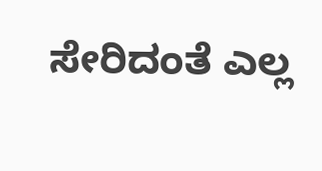ಸೇರಿದಂತೆ ಎಲ್ಲ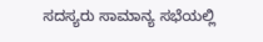ಸದಸ್ಯರು ಸಾಮಾನ್ಯ ಸಭೆಯಲ್ಲಿ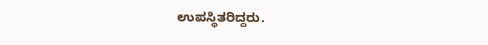ಉಪಸ್ಥಿತರಿದ್ದರು.